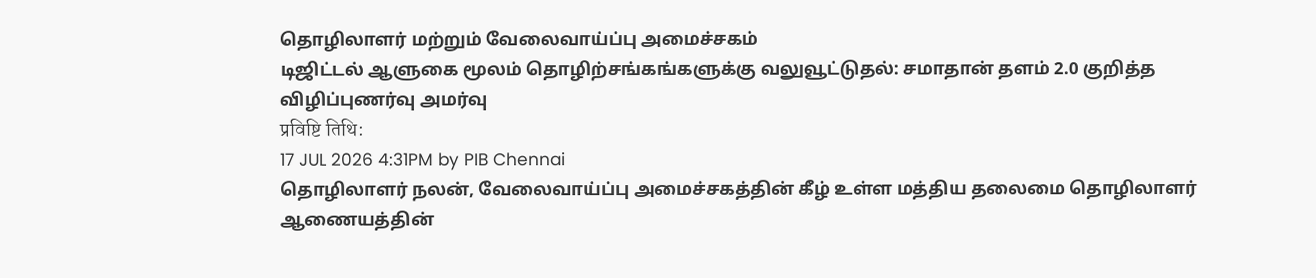தொழிலாளர் மற்றும் வேலைவாய்ப்பு அமைச்சகம்
டிஜிட்டல் ஆளுகை மூலம் தொழிற்சங்கங்களுக்கு வலுவூட்டுதல்: சமாதான் தளம் 2.0 குறித்த விழிப்புணர்வு அமர்வு
प्रविष्टि तिथि:
17 JUL 2026 4:31PM by PIB Chennai
தொழிலாளர் நலன், வேலைவாய்ப்பு அமைச்சகத்தின் கீழ் உள்ள மத்திய தலைமை தொழிலாளர் ஆணையத்தின்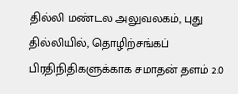தில்லி மண்டல அலுவலகம், புது தில்லியில், தொழிற்சங்கப் பிரதிநிதிகளுக்காக சமாதன் தளம் 2.0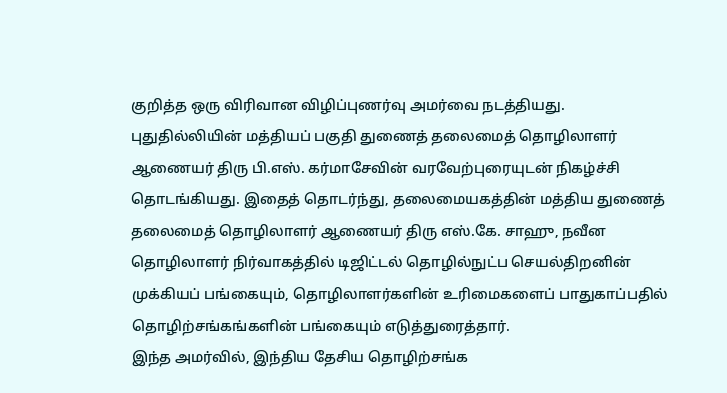குறித்த ஒரு விரிவான விழிப்புணர்வு அமர்வை நடத்தியது.
புதுதில்லியின் மத்தியப் பகுதி துணைத் தலைமைத் தொழிலாளர் ஆணையர் திரு பி.எஸ். கர்மாசேவின் வரவேற்புரையுடன் நிகழ்ச்சி தொடங்கியது. இதைத் தொடர்ந்து, தலைமையகத்தின் மத்திய துணைத் தலைமைத் தொழிலாளர் ஆணையர் திரு எஸ்.கே. சாஹு, நவீன தொழிலாளர் நிர்வாகத்தில் டிஜிட்டல் தொழில்நுட்ப செயல்திறனின் முக்கியப் பங்கையும், தொழிலாளர்களின் உரிமைகளைப் பாதுகாப்பதில் தொழிற்சங்கங்களின் பங்கையும் எடுத்துரைத்தார்.
இந்த அமர்வில், இந்திய தேசிய தொழிற்சங்க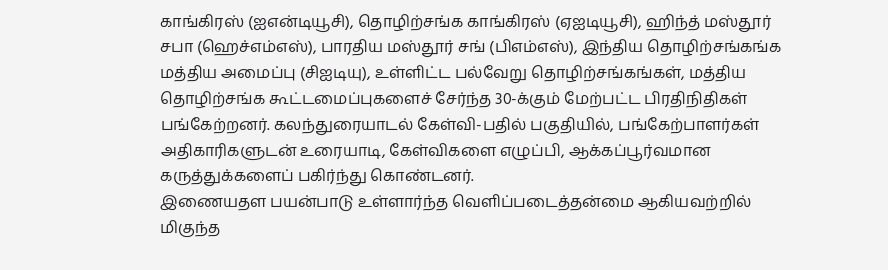காங்கிரஸ் (ஐஎன்டியூசி), தொழிற்சங்க காங்கிரஸ் (ஏஐடியூசி), ஹிந்த் மஸ்தூர் சபா (ஹெச்எம்எஸ்), பாரதிய மஸ்தூர் சங் (பிஎம்எஸ்), இந்திய தொழிற்சங்கங்க மத்திய அமைப்பு (சிஐடியு), உள்ளிட்ட பல்வேறு தொழிற்சங்கங்கள், மத்திய தொழிற்சங்க கூட்டமைப்புகளைச் சேர்ந்த 30-க்கும் மேற்பட்ட பிரதிநிதிகள் பங்கேற்றனர். கலந்துரையாடல் கேள்வி-பதில் பகுதியில், பங்கேற்பாளர்கள் அதிகாரிகளுடன் உரையாடி, கேள்விகளை எழுப்பி, ஆக்கப்பூர்வமான கருத்துக்களைப் பகிர்ந்து கொண்டனர்.
இணையதள பயன்பாடு உள்ளார்ந்த வெளிப்படைத்தன்மை ஆகியவற்றில் மிகுந்த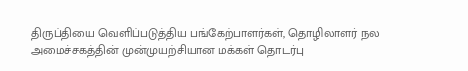திருப்தியை வெளிப்படுத்திய பங்கேற்பாளர்கள், தொழிலாளர் நல அமைச்சகத்தின் முன்முயற்சியான மக்கள் தொடர்பு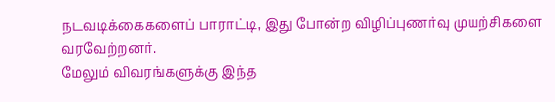நடவடிக்கைகளைப் பாராட்டி, இது போன்ற விழிப்புணர்வு முயற்சிகளை வரவேற்றனர்.
மேலும் விவரங்களுக்கு இந்த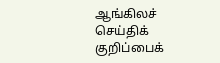ஆங்கிலச் செய்திக் குறிப்பைக்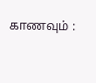காணவும் :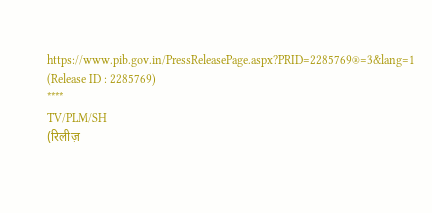https://www.pib.gov.in/PressReleasePage.aspx?PRID=2285769®=3&lang=1
(Release ID : 2285769)
****
TV/PLM/SH
(रिलीज़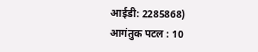आईडी: 2285868)
आगंतुक पटल : 10